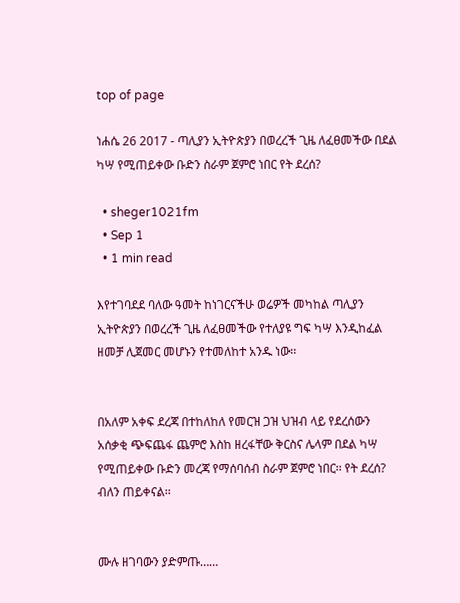top of page

ነሐሴ 26 2017 - ጣሊያን ኢትዮጵያን በወረረች ጊዜ ለፈፀመችው በደል ካሣ የሚጠይቀው ቡድን ስራም ጀምሮ ነበር የት ደረሰ?

  • sheger1021fm
  • Sep 1
  • 1 min read

እየተገባደደ ባለው ዓመት ከነገርናችሁ ወሬዎች መካከል ጣሊያን ኢትዮጵያን በወረረች ጊዜ ለፈፀመችው የተለያዩ ግፍ ካሣ እንዲከፈል ዘመቻ ሊጀመር መሆኑን የተመለከተ አንዱ ነው፡፡


በአለም አቀፍ ደረጃ በተከለከለ የመርዝ ጋዝ ህዝብ ላይ የደረሰውን አሰቃቂ ጭፍጨፋ ጨምሮ እስከ ዘረፋቸው ቅርስና ሌላም በደል ካሣ የሚጠይቀው ቡድን መረጃ የማሰባሰብ ስራም ጀምሮ ነበር፡፡ የት ደረሰ? ብለን ጠይቀናል፡፡


ሙሉ ዘገባውን ያድምጡ……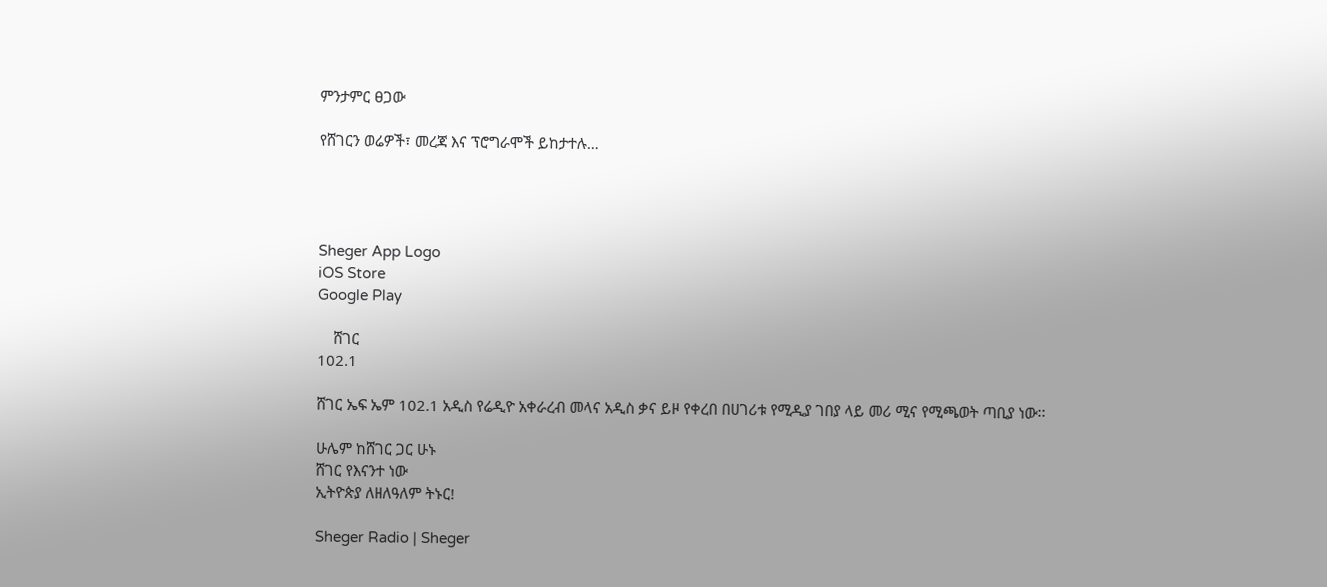ምንታምር ፀጋው

የሸገርን ወሬዎች፣ መረጃ እና ፕሮግራሞች ይከታተሉ…




Sheger App Logo
iOS Store
Google Play

    ሸገር
102.1

ሸገር ኤፍ ኤም 102.1 አዲስ የሬዲዮ አቀራረብ መላና አዲስ ቃና ይዞ የቀረበ በሀገሪቱ የሚዲያ ገበያ ላይ መሪ ሚና የሚጫወት ጣቢያ ነው፡፡

ሁሌም ከሸገር ጋር ሁኑ
ሸገር የእናንተ ነው
ኢትዮጵያ ለዘለዓለም ትኑር!

Sheger Radio | Sheger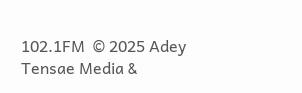102.1FM  © 2025 Adey Tensae Media &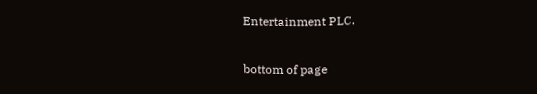Entertainment PLC.

bottom of page